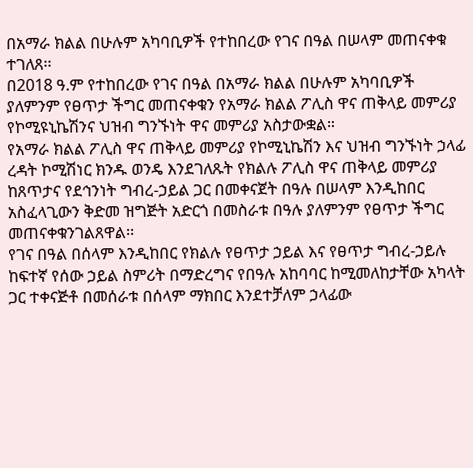በአማራ ክልል በሁሉም አካባቢዎች የተከበረው የገና በዓል በሠላም መጠናቀቁ ተገለጸ፡፡
በ2018 ዓ.ም የተከበረው የገና በዓል በአማራ ክልል በሁሉም አካባቢዎች ያለምንም የፀጥታ ችግር መጠናቀቁን የአማራ ክልል ፖሊስ ዋና ጠቅላይ መምሪያ የኮሚዩኒኬሽንና ህዝብ ግንኙነት ዋና መምሪያ አስታውቋል።
የአማራ ክልል ፖሊስ ዋና ጠቅላይ መምሪያ የኮሚኒኬሽን እና ህዝብ ግንኙነት ኃላፊ ረዳት ኮሚሽነር ክንዱ ወንዴ እንደገለጹት የክልሉ ፖሊስ ዋና ጠቅላይ መምሪያ ከጸጥታና የደኅንነት ግብረ-ኃይል ጋር በመቀናጀት በዓሉ በሠላም እንዲከበር አስፈላጊውን ቅድመ ዝግጅት አድርጎ በመስራቱ በዓሉ ያለምንም የፀጥታ ችግር መጠናቀቁንገልጸዋል፡፡
የገና በዓል በሰላም እንዲከበር የክልሉ የፀጥታ ኃይል እና የፀጥታ ግብረ-ኃይሉ ከፍተኛ የሰው ኃይል ስምሪት በማድረግና የበዓሉ አከባባር ከሚመለከታቸው አካላት ጋር ተቀናጅቶ በመሰራቱ በሰላም ማክበር እንደተቻለም ኃላፊው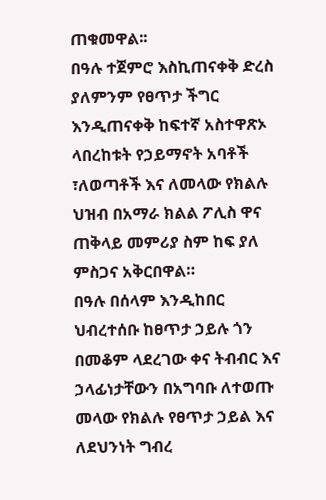ጠቁመዋል፡፡
በዓሉ ተጀምሮ እስኪጠናቀቅ ድረስ ያለምንም የፀጥታ ችግር እንዲጠናቀቅ ከፍተኛ አስተዋጽኦ ላበረከቱት የኃይማኖት አባቶች ፣ለወጣቶች እና ለመላው የክልሉ ህዝብ በአማራ ክልል ፖሊስ ዋና ጠቅላይ መምሪያ ስም ከፍ ያለ ምስጋና አቅርበዋል።
በዓሉ በሰላም እንዲከበር ህብረተሰቡ ከፀጥታ ኃይሉ ጎን በመቆም ላደረገው ቀና ትብብር እና ኃላፊነታቸውን በአግባቡ ለተወጡ መላው የክልሉ የፀጥታ ኃይል እና ለደህንነት ግብረ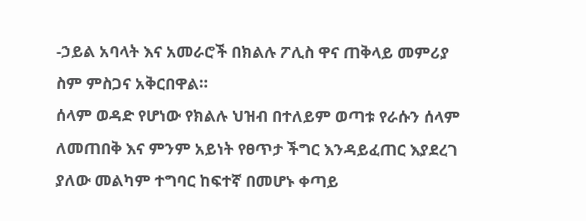-ኃይል አባላት እና አመራሮች በክልሉ ፖሊስ ዋና ጠቅላይ መምሪያ ስም ምስጋና አቅርበዋል።
ሰላም ወዳድ የሆነው የክልሉ ህዝብ በተለይም ወጣቱ የራሱን ሰላም ለመጠበቅ እና ምንም አይነት የፀጥታ ችግር እንዳይፈጠር እያደረገ ያለው መልካም ተግባር ከፍተኛ በመሆኑ ቀጣይ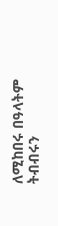ለሚከበሩ በዓላትም ትብብሩን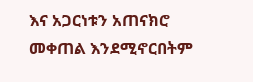እና አጋርነቱን አጠናክሮ መቀጠል እንደሚኖርበትም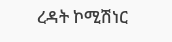ረዳት ኮሚሽነር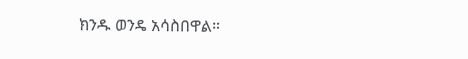ክንዱ ወንዴ አሳስበዋል።